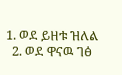1. ወደ ይዘቱ ዝለል
  2. ወደ ዋናዉ ገፅ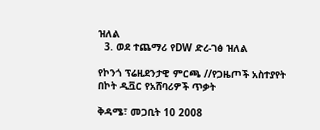ዝለል
  3. ወደ ተጨማሪ የDW ድረ-ገፅ ዝለል

የኮንጎ ፕሬዚደንታዊ ምርጫ //የጋዜጦች አስተያየት በኮት ዲቯር የአሸባሪዎች ጥቃት

ቅዳሜ፣ መጋቢት 10 2008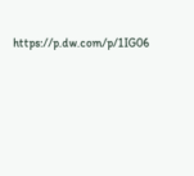https://p.dw.com/p/1IG06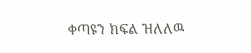ቀጣዩን ክፍል ዝለለዉ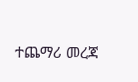ተጨማሪ መረጃ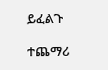ይፈልጉ

ተጨማሪ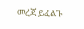መረጃ ይፈልጉ